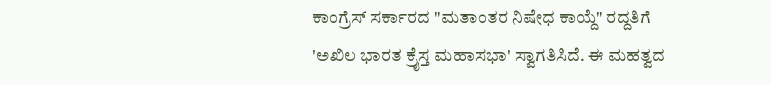ಕಾಂಗ್ರೆಸ್ ಸರ್ಕಾರದ "ಮತಾಂತರ ನಿಷೇಧ ಕಾಯ್ದೆ" ರದ್ದತಿಗೆ 'ಅಖಿಲ ಭಾರತ ಕ್ರೈಸ್ತ ಮಹಾಸಭಾ' ಸ್ವಾಗತಿಸಿದೆ. ಈ ಮಹತ್ವದ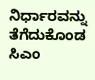ನಿರ್ಧಾರವನ್ನು ತೆಗೆದುಕೊಂಡ ಸಿಎಂ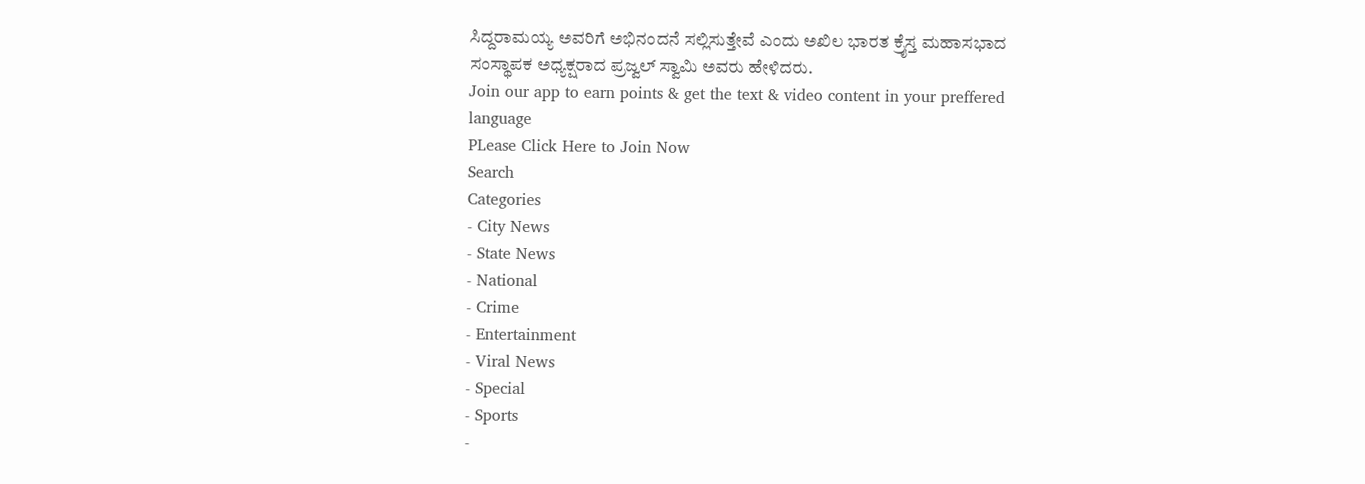ಸಿದ್ದರಾಮಯ್ಯ ಅವರಿಗೆ ಅಭಿನಂದನೆ ಸಲ್ಲಿಸುತ್ತೇವೆ ಎಂದು ಅಖಿಲ ಭಾರತ ಕ್ರೈಸ್ತ ಮಹಾಸಭಾದ ಸಂಸ್ಥಾಪಕ ಅಧ್ಯಕ್ಷರಾದ ಪ್ರಜ್ವಲ್ ಸ್ವಾಮಿ ಅವರು ಹೇಳಿದರು.
Join our app to earn points & get the text & video content in your preffered language
PLease Click Here to Join Now
Search
Categories
- City News
- State News
- National
- Crime
- Entertainment
- Viral News
- Special
- Sports
-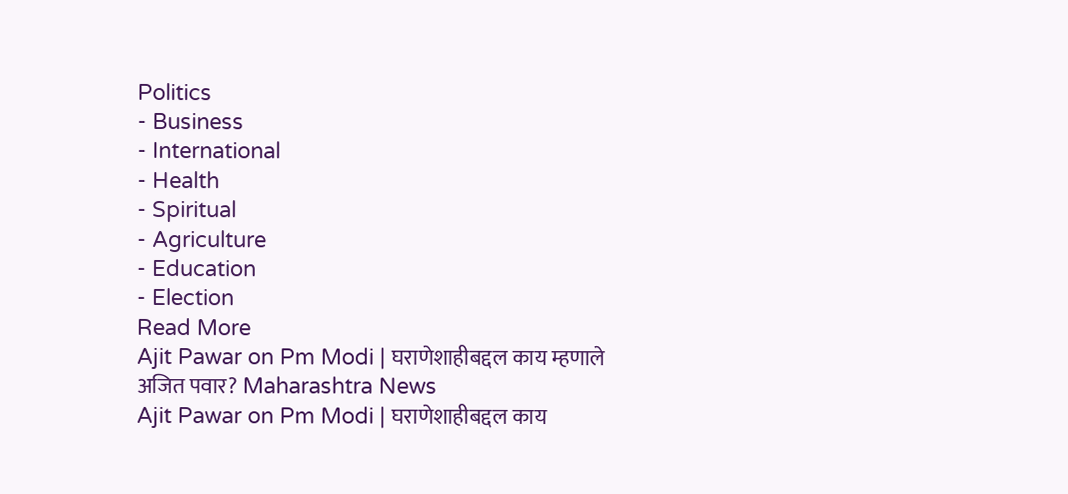Politics
- Business
- International
- Health
- Spiritual
- Agriculture
- Education
- Election
Read More
Ajit Pawar on Pm Modi | घराणेशाहीबद्दल काय म्हणाले अजित पवार? Maharashtra News
Ajit Pawar on Pm Modi | घराणेशाहीबद्दल काय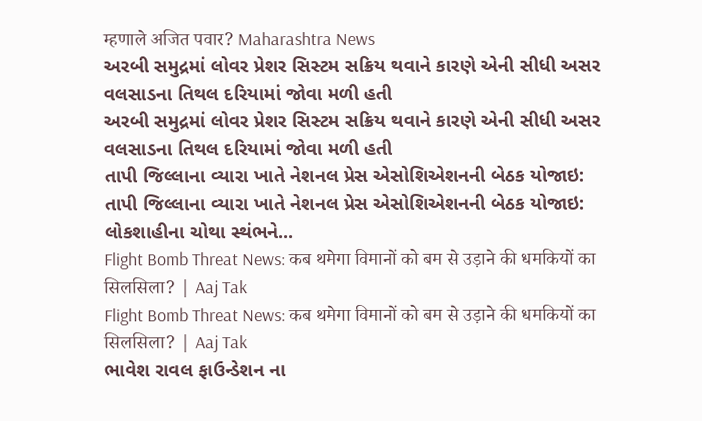म्हणाले अजित पवार? Maharashtra News
અરબી સમુદ્રમાં લોવર પ્રેશર સિસ્ટમ સક્રિય થવાને કારણે એની સીધી અસર વલસાડના તિથલ દરિયામાં જોવા મળી હતી
અરબી સમુદ્રમાં લોવર પ્રેશર સિસ્ટમ સક્રિય થવાને કારણે એની સીધી અસર વલસાડના તિથલ દરિયામાં જોવા મળી હતી
તાપી જિલ્લાના વ્યારા ખાતે નેશનલ પ્રેસ એસોશિએશનની બેઠક યોજાઇ:
તાપી જિલ્લાના વ્યારા ખાતે નેશનલ પ્રેસ એસોશિએશનની બેઠક યોજાઇ:
લોકશાહીના ચોથા સ્થંભને...
Flight Bomb Threat News: कब थमेगा विमानों को बम से उड़ाने की धमकियों का सिलसिला? | Aaj Tak
Flight Bomb Threat News: कब थमेगा विमानों को बम से उड़ाने की धमकियों का सिलसिला? | Aaj Tak
ભાવેશ રાવલ ફાઉન્ડેશન ના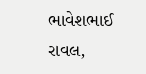ભાવેશભાઈ રાવલ,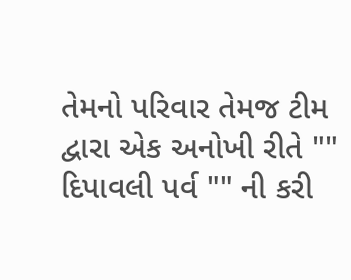તેમનો પરિવાર તેમજ ટીમ દ્વારા એક અનોખી રીતે "" દિપાવલી પર્વ "" ની કરી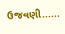ઉજવણી......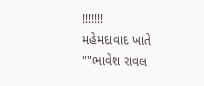!!!!!!!
મહેમદાવાદ ખાતે ""ભાવેશ રાવલ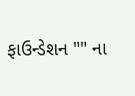ફાઉન્ડેશન "" ના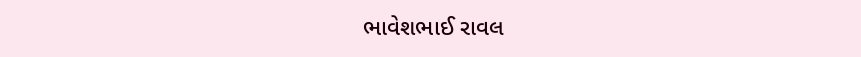ભાવેશભાઈ રાવલ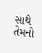સાથે તેમનો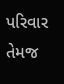પરિવાર તેમજ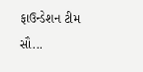ફાઉન્ડેશન ટીમ સૌ...